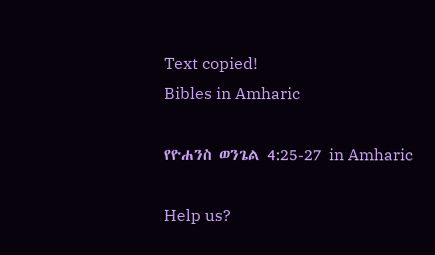Text copied!
Bibles in Amharic

የዮሐንስ ወንጌል 4:25-27 in Amharic

Help us?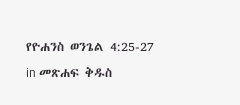የዮሐንስ ወንጌል 4:25-27 in መጽሐፍ ቅዱስ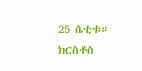25 ሴቲቱ። ክርስቶስ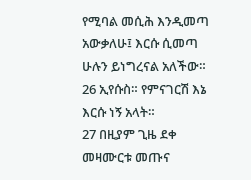የሚባል መሲሕ እንዲመጣ አውቃለሁ፤ እርሱ ሲመጣ ሁሉን ይነግረናል አለችው።
26 ኢየሱስ። የምናገርሽ እኔ እርሱ ነኝ አላት።
27 በዚያም ጊዜ ደቀ መዛሙርቱ መጡና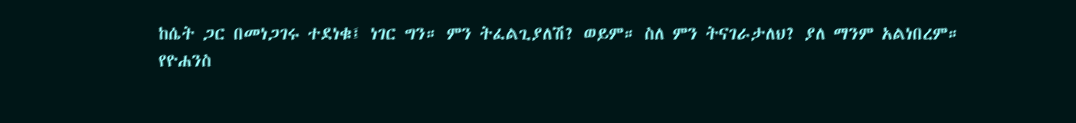ከሴት ጋር በመነጋገሩ ተደነቁ፤ ነገር ግን። ምን ትፈልጊያለሽ? ወይም። ስለ ምን ትናገራታለህ? ያለ ማንም አልነበረም።
የዮሐንስ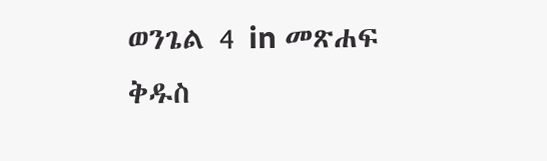ወንጌል 4 in መጽሐፍ ቅዱስ